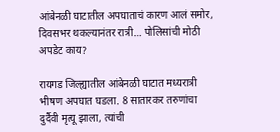आंबेनळी घाटातील अपघाताचं कारण आलं समोर, दिवसभर थकल्यानंतर रात्री… पोलिसांची मोठी अपडेट काय?

रायगड जिल्ह्यातील आंबेनळी घाटात मध्यरात्री भीषण अपघात घडला. 8 सातारकर तरुणांचा दुर्दैवी मृत्यू झाला, त्यांची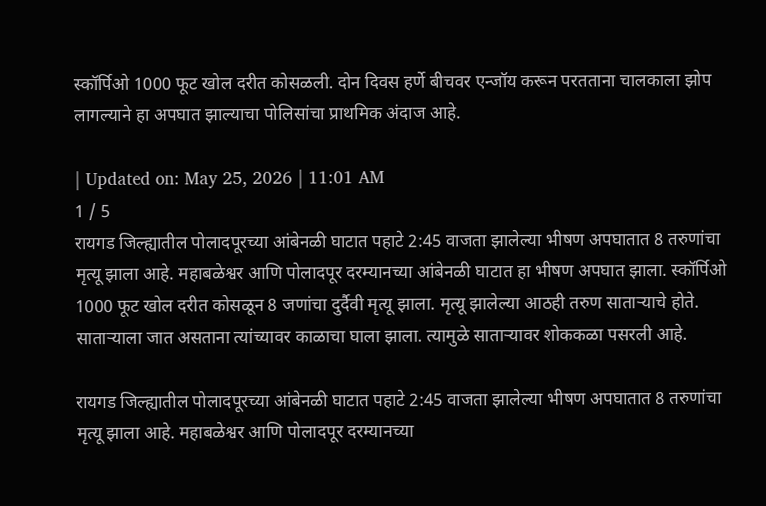स्कॉर्पिओ 1000 फूट खोल दरीत कोसळली. दोन दिवस हर्णे बीचवर एन्जॉय करून परतताना चालकाला झोप लागल्याने हा अपघात झाल्याचा पोलिसांचा प्राथमिक अंदाज आहे.

| Updated on: May 25, 2026 | 11:01 AM
1 / 5
रायगड जिल्ह्यातील पोलादपूरच्या आंबेनळी घाटात पहाटे 2:45 वाजता झालेल्या भीषण अपघातात 8 तरुणांचा मृत्यू झाला आहे. महाबळेश्वर आणि पोलादपूर दरम्यानच्या आंबेनळी घाटात हा भीषण अपघात झाला. स्कॉर्पिओ 1000 फूट खोल दरीत कोसळून 8 जणांचा दुर्दैवी मृत्यू झाला. मृत्यू झालेल्या आठही तरुण साताऱ्याचे होते. साताऱ्याला जात असताना त्यांच्यावर काळाचा घाला झाला. त्यामुळे साताऱ्यावर शोककळा पसरली आहे.

रायगड जिल्ह्यातील पोलादपूरच्या आंबेनळी घाटात पहाटे 2:45 वाजता झालेल्या भीषण अपघातात 8 तरुणांचा मृत्यू झाला आहे. महाबळेश्वर आणि पोलादपूर दरम्यानच्या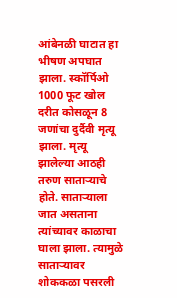आंबेनळी घाटात हा भीषण अपघात झाला. स्कॉर्पिओ 1000 फूट खोल दरीत कोसळून 8 जणांचा दुर्दैवी मृत्यू झाला. मृत्यू झालेल्या आठही तरुण साताऱ्याचे होते. साताऱ्याला जात असताना त्यांच्यावर काळाचा घाला झाला. त्यामुळे साताऱ्यावर शोककळा पसरली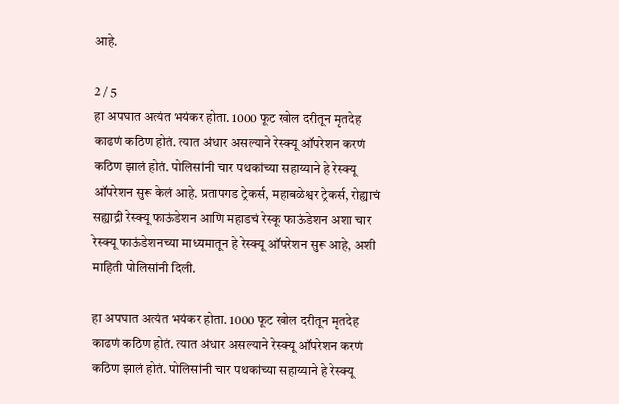आहे.

2 / 5
हा अपघात अत्यंत भयंकर होता. 1000 फूट खोल दरीतून मृतदेह काढणं कठिण होतं. त्यात अंधार असल्याने रेस्क्यू ऑपरेशन करणं कठिण झालं होतं. पोलिसांनी चार पथकांच्या सहाय्याने हे रेस्क्यू ऑपरेशन सुरू केलं आहे. प्रतापगड ट्रेकर्स, महाबळेश्वर ट्रेकर्स, रोह्याचं सह्याद्री रेस्क्यू फाऊंडेशन आणि महाडचं रेस्कू फाऊंडेशन अशा चार रेस्क्यू फाऊंडेशनच्या माध्यमातून हे रेस्क्यू ऑपरेशन सुरू आहे, अशी माहिती पोलिसांनी दिली.

हा अपघात अत्यंत भयंकर होता. 1000 फूट खोल दरीतून मृतदेह काढणं कठिण होतं. त्यात अंधार असल्याने रेस्क्यू ऑपरेशन करणं कठिण झालं होतं. पोलिसांनी चार पथकांच्या सहाय्याने हे रेस्क्यू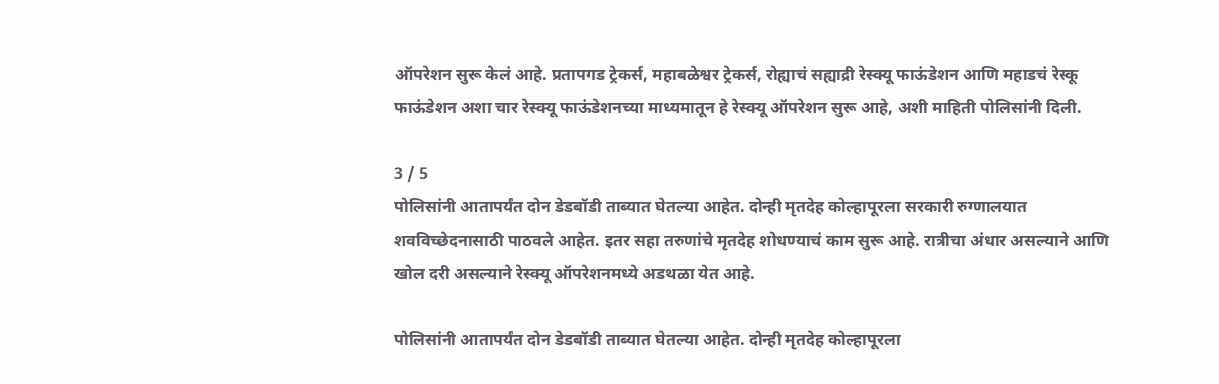ऑपरेशन सुरू केलं आहे. प्रतापगड ट्रेकर्स, महाबळेश्वर ट्रेकर्स, रोह्याचं सह्याद्री रेस्क्यू फाऊंडेशन आणि महाडचं रेस्कू फाऊंडेशन अशा चार रेस्क्यू फाऊंडेशनच्या माध्यमातून हे रेस्क्यू ऑपरेशन सुरू आहे, अशी माहिती पोलिसांनी दिली.

3 / 5
पोलिसांनी आतापर्यंत दोन डेडबॉडी ताब्यात घेतल्या आहेत. दोन्ही मृतदेह कोल्हापूरला सरकारी रुग्णालयात शवविच्छेदनासाठी पाठवले आहेत. इतर सहा तरुणांचे मृतदेह शोधण्याचं काम सुरू आहे. रात्रीचा अंधार असल्याने आणि खोल दरी असल्याने रेस्क्यू ऑपरेशनमध्ये अडथळा येत आहे.

पोलिसांनी आतापर्यंत दोन डेडबॉडी ताब्यात घेतल्या आहेत. दोन्ही मृतदेह कोल्हापूरला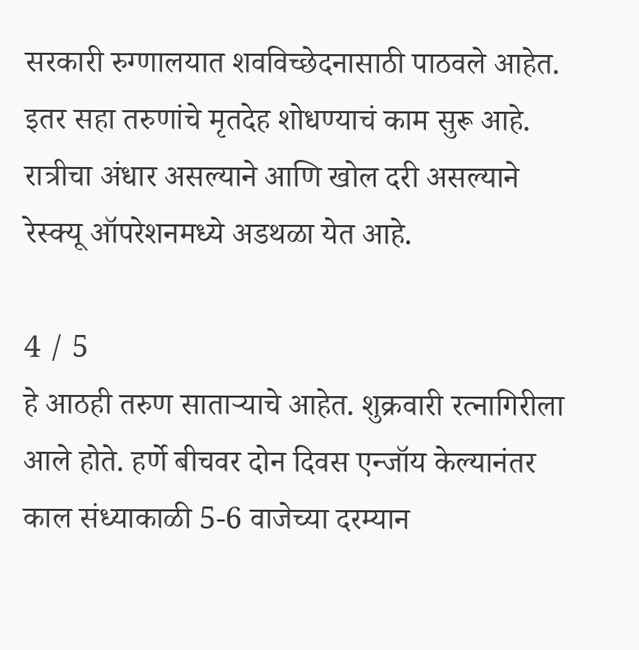सरकारी रुग्णालयात शवविच्छेदनासाठी पाठवले आहेत. इतर सहा तरुणांचे मृतदेह शोधण्याचं काम सुरू आहे. रात्रीचा अंधार असल्याने आणि खोल दरी असल्याने रेस्क्यू ऑपरेशनमध्ये अडथळा येत आहे.

4 / 5
हे आठही तरुण साताऱ्याचे आहेत. शुक्रवारी रत्नागिरीला आले होते. हर्णे बीचवर दोन दिवस एन्जॉय केल्यानंतर काल संध्याकाळी 5-6 वाजेच्या दरम्यान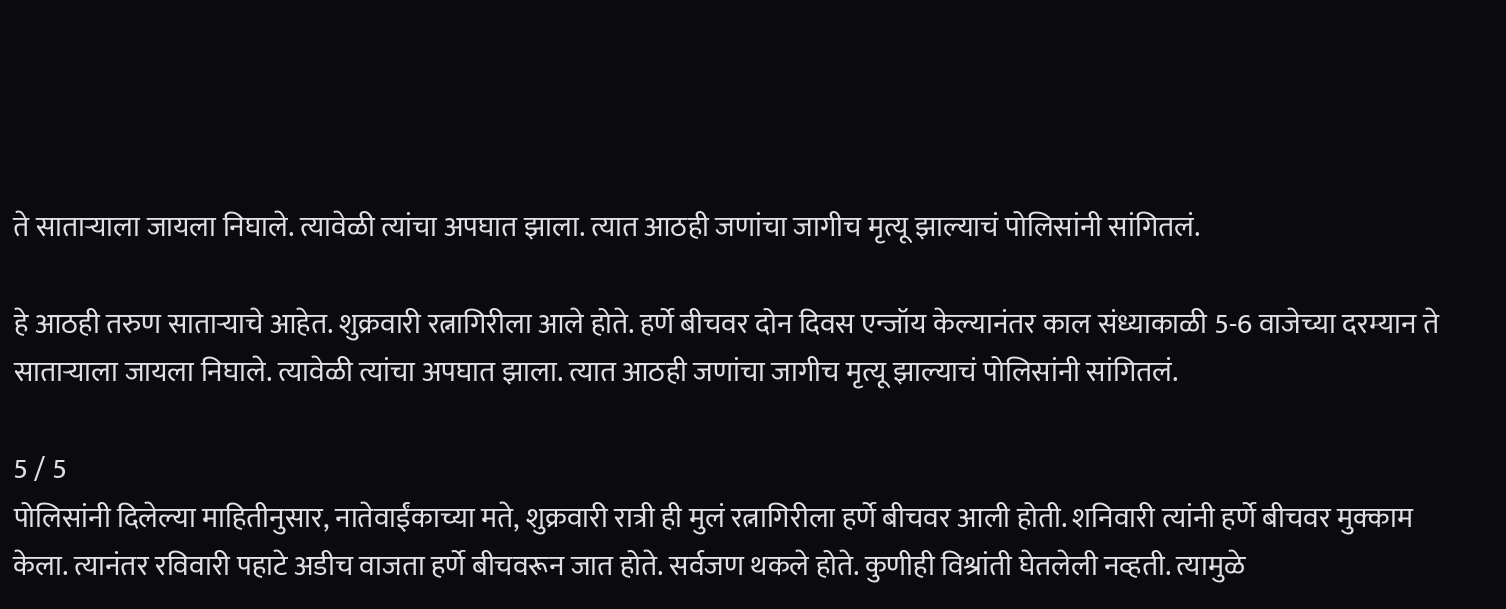ते साताऱ्याला जायला निघाले. त्यावेळी त्यांचा अपघात झाला. त्यात आठही जणांचा जागीच मृत्यू झाल्याचं पोलिसांनी सांगितलं.

हे आठही तरुण साताऱ्याचे आहेत. शुक्रवारी रत्नागिरीला आले होते. हर्णे बीचवर दोन दिवस एन्जॉय केल्यानंतर काल संध्याकाळी 5-6 वाजेच्या दरम्यान ते साताऱ्याला जायला निघाले. त्यावेळी त्यांचा अपघात झाला. त्यात आठही जणांचा जागीच मृत्यू झाल्याचं पोलिसांनी सांगितलं.

5 / 5
पोलिसांनी दिलेल्या माहितीनुसार, नातेवाईंकाच्या मते, शुक्रवारी रात्री ही मुलं रत्नागिरीला हर्णे बीचवर आली होती. शनिवारी त्यांनी हर्णे बीचवर मुक्काम केला. त्यानंतर रविवारी पहाटे अडीच वाजता हर्णे बीचवरून जात होते. सर्वजण थकले होते. कुणीही विश्रांती घेतलेली नव्हती. त्यामुळे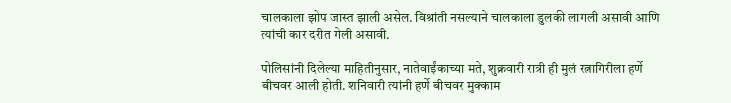चालकाला झोप जास्त झाली असेल. विश्रांती नसल्याने चालकाला डुलकी लागली असावी आणि त्यांची कार दरीत गेली असावी.

पोलिसांनी दिलेल्या माहितीनुसार, नातेवाईंकाच्या मते, शुक्रवारी रात्री ही मुलं रत्नागिरीला हर्णे बीचवर आली होती. शनिवारी त्यांनी हर्णे बीचवर मुक्काम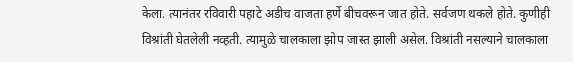केला. त्यानंतर रविवारी पहाटे अडीच वाजता हर्णे बीचवरून जात होते. सर्वजण थकले होते. कुणीही विश्रांती घेतलेली नव्हती. त्यामुळे चालकाला झोप जास्त झाली असेल. विश्रांती नसल्याने चालकाला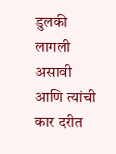डुलकी लागली असावी आणि त्यांची कार दरीत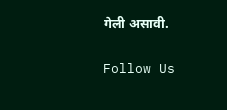गेली असावी.

Follow Us